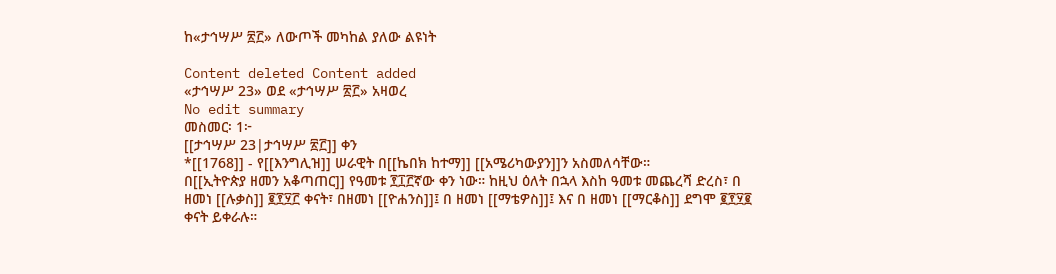ከ«ታኅሣሥ ፳፫» ለውጦች መካከል ያለው ልዩነት

Content deleted Content added
«ታኅሣሥ 23» ወደ «ታኅሣሥ ፳፫» አዛወረ
No edit summary
መስመር፡ 1፦
[[ታኅሣሥ 23|ታኅሣሥ ፳፫]] ቀን
*[[1768]] - የ[[እንግሊዝ]] ሠራዊት በ[[ኬበክ ከተማ]] [[አሜሪካውያን]]ን አስመለሳቸው።
በ[[ኢትዮጵያ ዘመን አቆጣጠር]] የዓመቱ ፻፲፫ኛው ቀን ነው። ከዚህ ዕለት በኋላ እስከ ዓመቱ መጨረሻ ድረስ፣ በ ዘመነ [[ሉቃስ]] ፪፻፶፫ ቀናት፣ በዘመነ [[ዮሐንስ]]፤ በ ዘመነ [[ማቴዎስ]]፤ እና በ ዘመነ [[ማርቆስ]] ደግሞ ፪፻፶፪ ቀናት ይቀራሉ።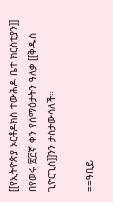[[የኢትዮጵያ ኦርቶዶክስ ተውሕዶ ቤተ ክርስቲያን]] በየወሩ ፳፫ኛ ቀን የሰማዕታትን ዓለቃ [[ቅዱስ ጊዮርጊስ]]ንን ታስታውሳለች።

==ዓቢይ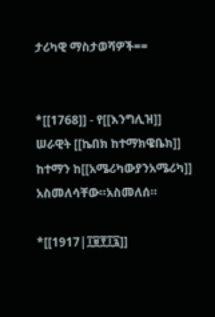ታሪካዊ ማስታወሻዎች==


*[[1768]] - የ[[እንግሊዝ]] ሠራዊት [[ኬበክ ከተማክዌቤክ]] ከተማን ከ[[አሜሪካውያንአሜሪካ]] አስመለሳቸው።አስመለሰ።

*[[1917|፲፱፻፲፯]]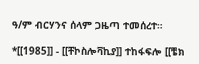ዓ/ም ብርሃንና ሰላም ጋዜጣ ተመሰረተ።

*[[1985]] - [[ቸኮስሎቫኪያ]] ተከፋፍሎ [[ቼክ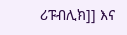ሪፑብሊክ]] እና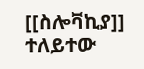[[ስሎቫኪያ]] ተለይተው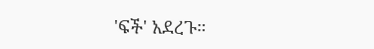'ፍች' አደረጉ።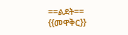==ልደት==
{{መዋቅር}}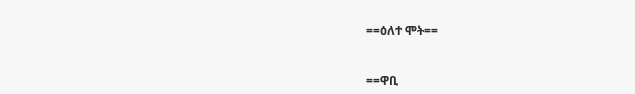==ዕለተ ሞት==


==ዋቢ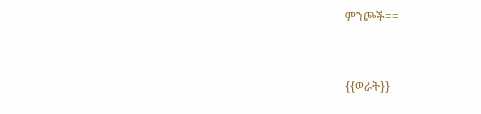ምንጮች==


{{ወራት}}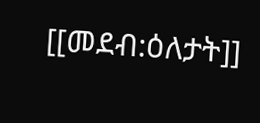[[መደብ:ዕለታት]]